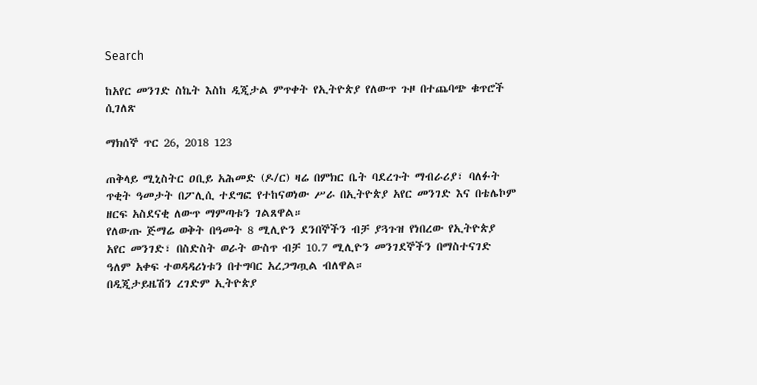Search

ከአየር መንገድ ስኬት እስከ ዲጂታል ምጥቀት የኢትዮጵያ የለውጥ ጉዞ በተጨባጭ ቁጥሮች ሲገለጽ

ማክሰኞ ጥር 26, 2018 123

ጠቅላይ ሚኒስትር ዐቢይ አሕመድ (ዶ/ር) ዛሬ በምክር ቤት ባደረጉት ማብራሪያ፣ ባለፉት ጥቂት ዓመታት በፖሊሲ ተደግፎ የተከናወነው ሥራ በኢትዮጵያ አየር መንገድ እና በቴሌኮም ዘርፍ አስደናቂ ለውጥ ማምጣቱን ገልጸዋል።
የለውጡ ጅማሬ ወቅት በዓመት 8 ሚሊዮን ደንበኞችን ብቻ ያጓጉዝ የነበረው የኢትዮጵያ አየር መንገድ፣ በስድስት ወራት ውስጥ ብቻ 10.7 ሚሊዮን መንገደኞችን በማስተናገድ ዓለም አቀፍ ተወዳዳሪነቱን በተግባር አረጋግጧል ብለዋል።
በዲጂታይዜሽን ረገድም ኢትዮጵያ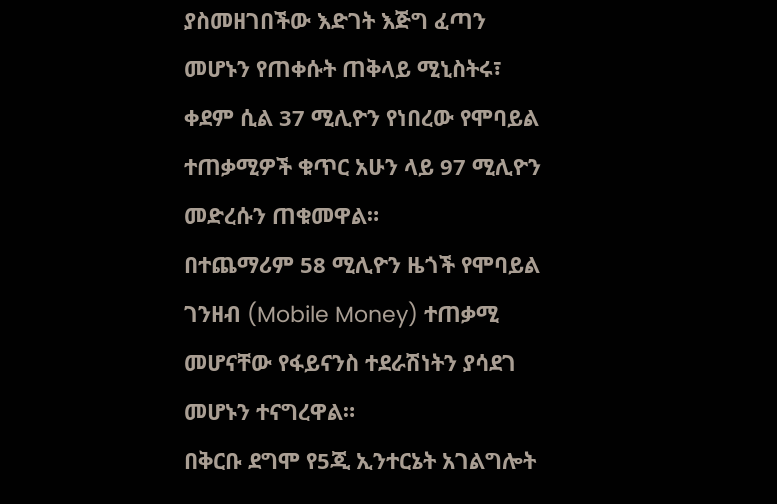ያስመዘገበችው እድገት እጅግ ፈጣን መሆኑን የጠቀሱት ጠቅላይ ሚኒስትሩ፣ ቀደም ሲል 37 ሚሊዮን የነበረው የሞባይል ተጠቃሚዎች ቁጥር አሁን ላይ 97 ሚሊዮን መድረሱን ጠቁመዋል።
በተጨማሪም 58 ሚሊዮን ዜጎች የሞባይል ገንዘብ (Mobile Money) ተጠቃሚ መሆናቸው የፋይናንስ ተደራሽነትን ያሳደገ መሆኑን ተናግረዋል።
በቅርቡ ደግሞ የ5ጂ ኢንተርኔት አገልግሎት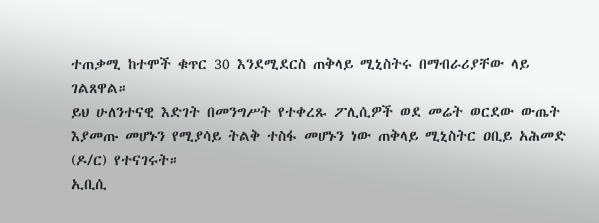ተጠቃሚ ከተሞች ቁጥር 30 እንደሚደርስ ጠቅላይ ሚኒስትሩ በማብራሪያቸው ላይ ገልጸዋል።
ይህ ሁለንተናዊ እድገት በመንግሥት የተቀረጹ ፖሊሲዎች ወደ መሬት ወርደው ውጤት እያመጡ መሆኑን የሚያሳይ ትልቅ ተስፋ መሆኑን ነው ጠቅላይ ሚኒስትር ዐቢይ አሕመድ (ዶ/ር) የተናገሩት።
ኢቢሲ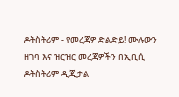ዶትስትሪም - የመረጃዎ ድልድይ! ሙሉውን ዘገባ እና ዝርዝር መረጃዎችን በኢቢሲ ዶትስትሪም ዲጂታል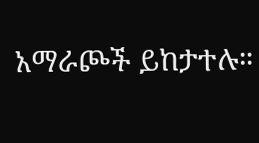አማራጮች ይከታተሉ።